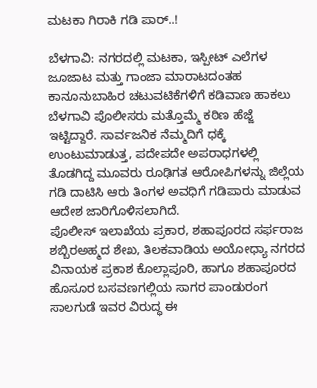ಮಟಕಾ‌ ಗಿರಾಕಿ‌ ಗಡಿ ಪಾರ್..!

ಬೆಳಗಾವಿ: ನಗರದಲ್ಲಿ ಮಟಕಾ, ಇಸ್ಪೀಟ್ ಎಲೆಗಳ ಜೂಜಾಟ ಮತ್ತು ಗಾಂಜಾ ಮಾರಾಟದಂತಹ ಕಾನೂನುಬಾಹಿರ ಚಟುವಟಿಕೆಗಳಿಗೆ ಕಡಿವಾಣ ಹಾಕಲು ಬೆಳಗಾವಿ ಪೊಲೀಸರು ಮತ್ತೊಮ್ಮೆ ಕಠಿಣ ಹೆಜ್ಜೆ ಇಟ್ಟಿದ್ದಾರೆ. ಸಾರ್ವಜನಿಕ ನೆಮ್ಮದಿಗೆ ಧಕ್ಕೆ ಉಂಟುಮಾಡುತ್ತ, ಪದೇಪದೇ ಅಪರಾಧಗಳಲ್ಲಿ ತೊಡಗಿದ್ದ ಮೂವರು ರೂಢಿಗತ ಆರೋಪಿಗಳನ್ನು ಜಿಲ್ಲೆಯ ಗಡಿ ದಾಟಿಸಿ ಆರು ತಿಂಗಳ ಅವಧಿಗೆ ಗಡಿಪಾರು ಮಾಡುವ ಆದೇಶ ಜಾರಿಗೊಳಿಸಲಾಗಿದೆ.
ಪೊಲೀಸ್ ಇಲಾಖೆಯ ಪ್ರಕಾರ, ಶಹಾಪೂರದ ಸರ್ಫರಾಜ ಶಬ್ಬಿರಅಹ್ಮದ ಶೇಖ, ತಿಲಕವಾಡಿಯ ಅಯೋಧ್ಯಾ ನಗರದ ವಿನಾಯಕ ಪ್ರಕಾಶ ಕೊಲ್ಲಾಪೂರಿ, ಹಾಗೂ ಶಹಾಪೂರದ ಹೊಸೂರ ಬಸವಣಗಲ್ಲಿಯ ಸಾಗರ ಪಾಂಡುರಂಗ ಸಾಲಗುಡೆ ಇವರ ವಿರುದ್ಧ ಈ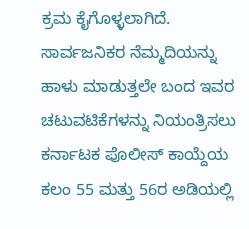ಕ್ರಮ ಕೈಗೊಳ್ಳಲಾಗಿದೆ. ಸಾರ್ವಜನಿಕರ ನೆಮ್ಮದಿಯನ್ನು ಹಾಳು ಮಾಡುತ್ತಲೇ ಬಂದ ಇವರ ಚಟುವಟಿಕೆಗಳನ್ನು ನಿಯಂತ್ರಿಸಲು ಕರ್ನಾಟಕ ಪೊಲೀಸ್ ಕಾಯ್ದೆಯ ಕಲಂ 55 ಮತ್ತು 56ರ ಅಡಿಯಲ್ಲಿ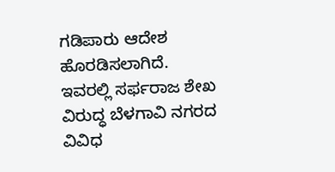ಗಡಿಪಾರು ಆದೇಶ ಹೊರಡಿಸಲಾಗಿದೆ.
ಇವರಲ್ಲಿ ಸರ್ಫರಾಜ ಶೇಖ ವಿರುದ್ಧ ಬೆಳಗಾವಿ ನಗರದ ವಿವಿಧ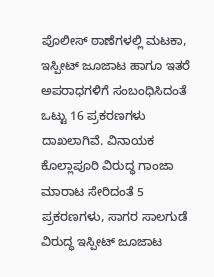ಪೊಲೀಸ್ ಠಾಣೆಗಳಲ್ಲಿ ಮಟಕಾ, ಇಸ್ಪೀಟ್ ಜೂಜಾಟ ಹಾಗೂ ಇತರೆ ಅಪರಾಧಗಳಿಗೆ ಸಂಬಂಧಿಸಿದಂತೆ ಒಟ್ಟು 16 ಪ್ರಕರಣಗಳು ದಾಖಲಾಗಿವೆ. ವಿನಾಯಕ ಕೊಲ್ಲಾಪೂರಿ ವಿರುದ್ಧ ಗಾಂಜಾ ಮಾರಾಟ ಸೇರಿದಂತೆ 5 ಪ್ರಕರಣಗಳು, ಸಾಗರ ಸಾಲಗುಡೆ ವಿರುದ್ಧ ಇಸ್ಪೀಟ್ ಜೂಜಾಟ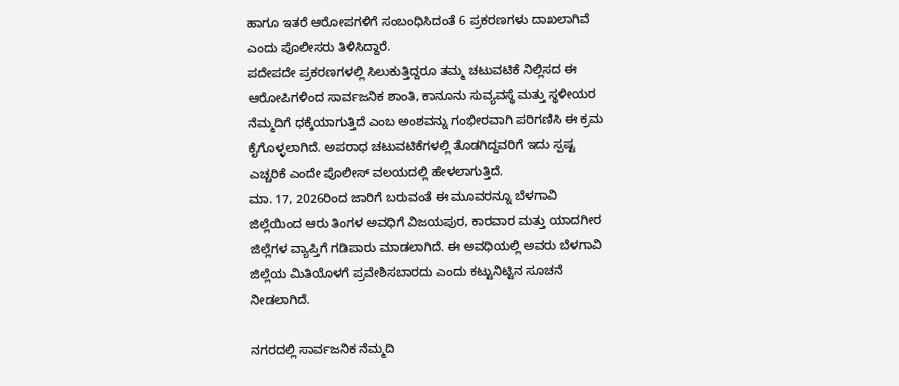ಹಾಗೂ ಇತರೆ ಆರೋಪಗಳಿಗೆ ಸಂಬಂಧಿಸಿದಂತೆ 6 ಪ್ರಕರಣಗಳು ದಾಖಲಾಗಿವೆ ಎಂದು ಪೊಲೀಸರು ತಿಳಿಸಿದ್ದಾರೆ.
ಪದೇಪದೇ ಪ್ರಕರಣಗಳಲ್ಲಿ ಸಿಲುಕುತ್ತಿದ್ದರೂ ತಮ್ಮ ಚಟುವಟಿಕೆ ನಿಲ್ಲಿಸದ ಈ ಆರೋಪಿಗಳಿಂದ ಸಾರ್ವಜನಿಕ ಶಾಂತಿ, ಕಾನೂನು ಸುವ್ಯವಸ್ಥೆ ಮತ್ತು ಸ್ಥಳೀಯರ ನೆಮ್ಮದಿಗೆ ಧಕ್ಕೆಯಾಗುತ್ತಿದೆ ಎಂಬ ಅಂಶವನ್ನು ಗಂಭೀರವಾಗಿ ಪರಿಗಣಿಸಿ ಈ ಕ್ರಮ ಕೈಗೊಳ್ಳಲಾಗಿದೆ. ಅಪರಾಧ ಚಟುವಟಿಕೆಗಳಲ್ಲಿ ತೊಡಗಿದ್ದವರಿಗೆ ಇದು ಸ್ಪಷ್ಟ ಎಚ್ಚರಿಕೆ ಎಂದೇ ಪೊಲೀಸ್ ವಲಯದಲ್ಲಿ ಹೇಳಲಾಗುತ್ತಿದೆ.
ಮಾ. 17, 2026ರಿಂದ ಜಾರಿಗೆ ಬರುವಂತೆ ಈ ಮೂವರನ್ನೂ ಬೆಳಗಾವಿ ಜಿಲ್ಲೆಯಿಂದ ಆರು ತಿಂಗಳ ಅವಧಿಗೆ ವಿಜಯಪುರ, ಕಾರವಾರ ಮತ್ತು ಯಾದಗೀರ ಜಿಲ್ಲೆಗಳ ವ್ಯಾಪ್ತಿಗೆ ಗಡಿಪಾರು ಮಾಡಲಾಗಿದೆ. ಈ ಅವಧಿಯಲ್ಲಿ ಅವರು ಬೆಳಗಾವಿ ಜಿಲ್ಲೆಯ ಮಿತಿಯೊಳಗೆ ಪ್ರವೇಶಿಸಬಾರದು ಎಂದು ಕಟ್ಟುನಿಟ್ಟಿನ ಸೂಚನೆ ನೀಡಲಾಗಿದೆ.

ನಗರದಲ್ಲಿ ಸಾರ್ವಜನಿಕ ನೆಮ್ಮದಿ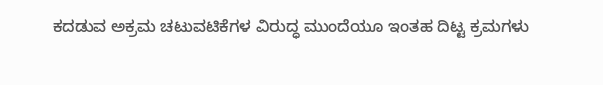ಕದಡುವ ಅಕ್ರಮ ಚಟುವಟಿಕೆಗಳ ವಿರುದ್ಧ ಮುಂದೆಯೂ ಇಂತಹ ದಿಟ್ಟ ಕ್ರಮಗಳು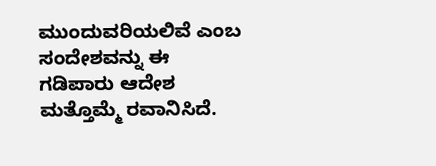ಮುಂದುವರಿಯಲಿವೆ ಎಂಬ ಸಂದೇಶವನ್ನು ಈ ಗಡಿಪಾರು ಆದೇಶ ಮತ್ತೊಮ್ಮೆ ರವಾನಿಸಿದೆ.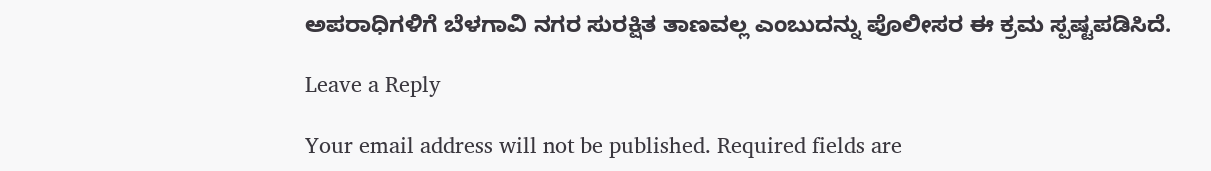ಅಪರಾಧಿಗಳಿಗೆ ಬೆಳಗಾವಿ ನಗರ ಸುರಕ್ಷಿತ ತಾಣವಲ್ಲ ಎಂಬುದನ್ನು ಪೊಲೀಸರ ಈ ಕ್ರಮ ಸ್ಪಷ್ಟಪಡಿಸಿದೆ.

Leave a Reply

Your email address will not be published. Required fields are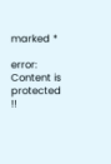marked *

error: Content is protected !!